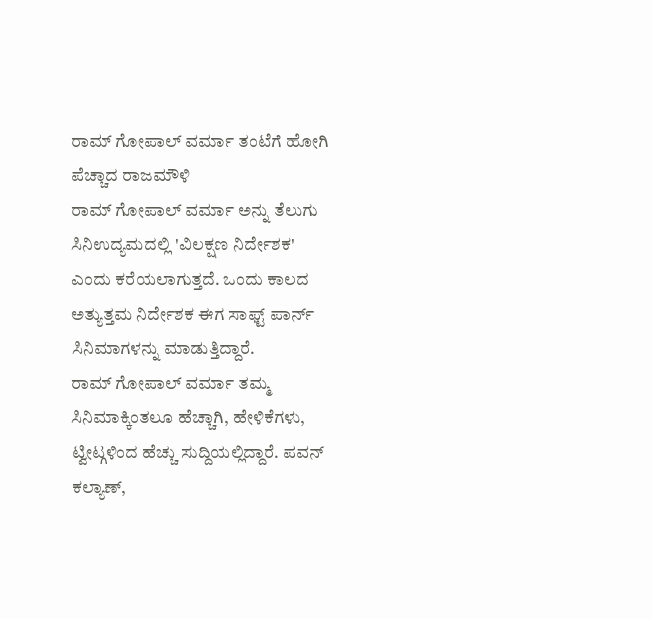ರಾಮ್ ಗೋಪಾಲ್ ವರ್ಮಾ ತಂಟೆಗೆ ಹೋಗಿ ಪೆಚ್ಚಾದ ರಾಜಮೌಳಿ
ರಾಮ್ ಗೋಪಾಲ್ ವರ್ಮಾ ಅನ್ನು ತೆಲುಗು ಸಿನಿಉದ್ಯಮದಲ್ಲಿ 'ವಿಲಕ್ಷಣ ನಿರ್ದೇಶಕ' ಎಂದು ಕರೆಯಲಾಗುತ್ತದೆ. ಒಂದು ಕಾಲದ ಅತ್ಯುತ್ತಮ ನಿರ್ದೇಶಕ ಈಗ ಸಾಫ್ಟ್ ಪಾರ್ನ್ ಸಿನಿಮಾಗಳನ್ನು ಮಾಡುತ್ತಿದ್ದಾರೆ.
ರಾಮ್ ಗೋಪಾಲ್ ವರ್ಮಾ ತಮ್ಮ ಸಿನಿಮಾಕ್ಕಿಂತಲೂ ಹೆಚ್ಚಾಗಿ, ಹೇಳಿಕೆಗಳು, ಟ್ವೀಟ್ಗಳಿಂದ ಹೆಚ್ಚು ಸುದ್ದಿಯಲ್ಲಿದ್ದಾರೆ. ಪವನ್ ಕಲ್ಯಾಣ್,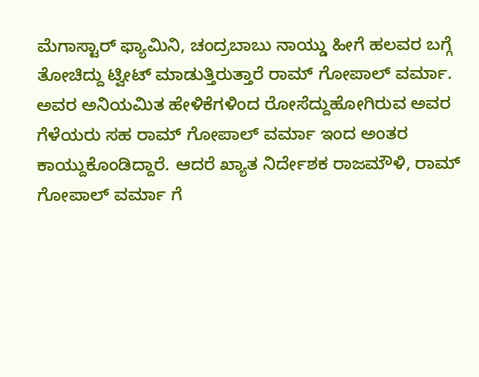ಮೆಗಾಸ್ಟಾರ್ ಫ್ಯಾಮಿನಿ, ಚಂದ್ರಬಾಬು ನಾಯ್ಡು ಹೀಗೆ ಹಲವರ ಬಗ್ಗೆ ತೋಚಿದ್ದು ಟ್ವೀಟ್ ಮಾಡುತ್ತಿರುತ್ತಾರೆ ರಾಮ್ ಗೋಪಾಲ್ ವರ್ಮಾ.
ಅವರ ಅನಿಯಮಿತ ಹೇಳಿಕೆಗಳಿಂದ ರೋಸೆದ್ದುಹೋಗಿರುವ ಅವರ ಗೆಳೆಯರು ಸಹ ರಾಮ್ ಗೋಪಾಲ್ ವರ್ಮಾ ಇಂದ ಅಂತರ ಕಾಯ್ದುಕೊಂಡಿದ್ದಾರೆ. ಆದರೆ ಖ್ಯಾತ ನಿರ್ದೇಶಕ ರಾಜಮೌಳಿ, ರಾಮ್ ಗೋಪಾಲ್ ವರ್ಮಾ ಗೆ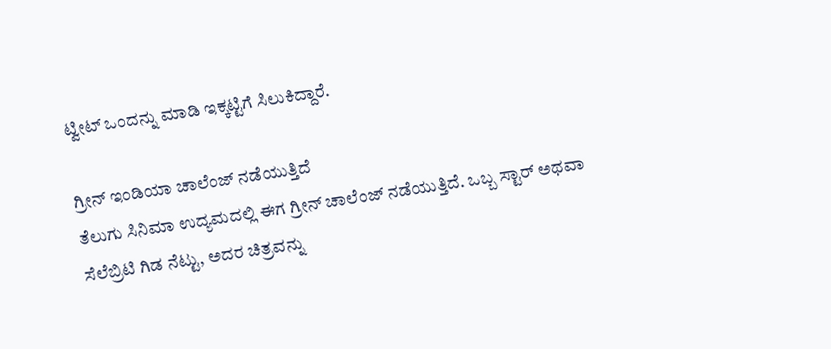ಟ್ವೀಟ್ ಒಂದನ್ನು ಮಾಡಿ ಇಕ್ಕಟ್ಟಿಗೆ ಸಿಲುಕಿದ್ದಾರೆ.

ಗ್ರೀನ್ ಇಂಡಿಯಾ ಚಾಲೆಂಜ್ ನಡೆಯುತ್ತಿದೆ
ತೆಲುಗು ಸಿನಿಮಾ ಉದ್ಯಮದಲ್ಲಿ ಈಗ ಗ್ರೀನ್ ಚಾಲೆಂಜ್ ನಡೆಯುತ್ತಿದೆ. ಒಬ್ಬ ಸ್ಟಾರ್ ಅಥವಾ ಸೆಲೆಬ್ರಿಟಿ ಗಿಡ ನೆಟ್ಟು, ಅದರ ಚಿತ್ರವನ್ನು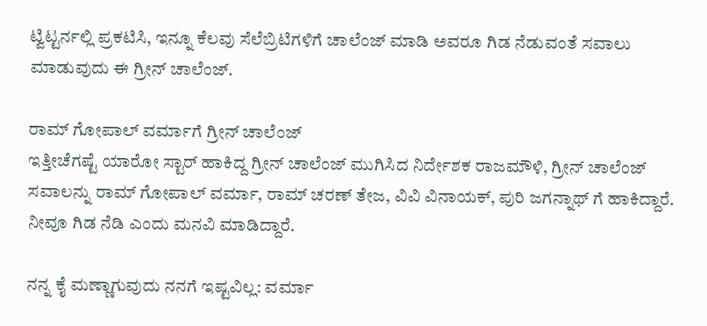ಟ್ವಿಟ್ಟರ್ನಲ್ಲಿ ಪ್ರಕಟಿಸಿ, ಇನ್ನೂ ಕೆಲವು ಸೆಲೆಬ್ರಿಟಿಗಳಿಗೆ ಚಾಲೆಂಜ್ ಮಾಡಿ ಅವರೂ ಗಿಡ ನೆಡುವಂತೆ ಸವಾಲು ಮಾಡುವುದು ಈ ಗ್ರೀನ್ ಚಾಲೆಂಜ್.

ರಾಮ್ ಗೋಪಾಲ್ ವರ್ಮಾಗೆ ಗ್ರೀನ್ ಚಾಲೆಂಜ್
ಇತ್ತೀಚೆಗಷ್ಟೆ ಯಾರೋ ಸ್ಟಾರ್ ಹಾಕಿದ್ದ ಗ್ರೀನ್ ಚಾಲೆಂಜ್ ಮುಗಿಸಿದ ನಿರ್ದೇಶಕ ರಾಜಮೌಳಿ, ಗ್ರೀನ್ ಚಾಲೆಂಜ್ ಸವಾಲನ್ನು ರಾಮ್ ಗೋಪಾಲ್ ವರ್ಮಾ, ರಾಮ್ ಚರಣ್ ತೇಜ, ವಿವಿ ವಿನಾಯಕ್, ಪುರಿ ಜಗನ್ನಾಥ್ ಗೆ ಹಾಕಿದ್ದಾರೆ. ನೀವೂ ಗಿಡ ನೆಡಿ ಎಂದು ಮನವಿ ಮಾಡಿದ್ದಾರೆ.

ನನ್ನ ಕೈ ಮಣ್ಣಾಗುವುದು ನನಗೆ ಇಷ್ಟವಿಲ್ಲ: ವರ್ಮಾ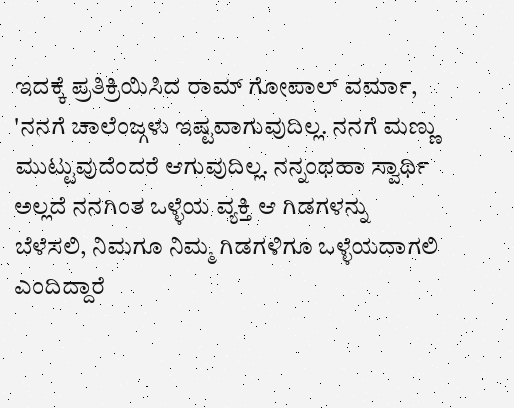ಇದಕ್ಕೆ ಪ್ರತಿಕ್ರಿಯಿಸಿದ ರಾಮ್ ಗೋಪಾಲ್ ವರ್ಮಾ, 'ನನಗೆ ಚಾಲೆಂಜ್ಗಳು ಇಷ್ಟವಾಗುವುದಿಲ್ಲ. ನನಗೆ ಮಣ್ಣು ಮುಟ್ಟುವುದೆಂದರೆ ಆಗುವುದಿಲ್ಲ. ನನ್ನಂಥಹಾ ಸ್ವಾರ್ಥಿ ಅಲ್ಲದೆ ನನಗಿಂತ ಒಳ್ಳೆಯ ವ್ಯಕ್ತಿ ಆ ಗಿಡಗಳನ್ನು ಬೆಳೆಸಲಿ, ನಿಮಗೂ ನಿಮ್ಮ ಗಿಡಗಳಿಗೂ ಒಳ್ಳೆಯದಾಗಲಿ ಎಂದಿದ್ದಾರೆ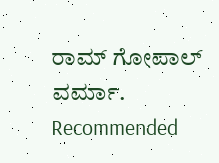ರಾಮ್ ಗೋಪಾಲ್ ವರ್ಮಾ.
Recommended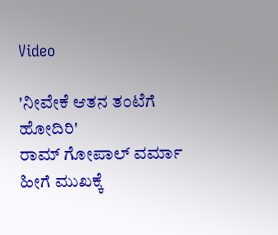Video

'ನೀವೇಕೆ ಆತನ ತಂಟೆಗೆ ಹೋದಿರಿ'
ರಾಮ್ ಗೋಪಾಲ್ ವರ್ಮಾ ಹೀಗೆ ಮುಖಕ್ಕೆ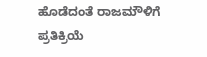ಹೊಡೆದಂತೆ ರಾಜಮೌಳಿಗೆ ಪ್ರತಿಕ್ರಿಯೆ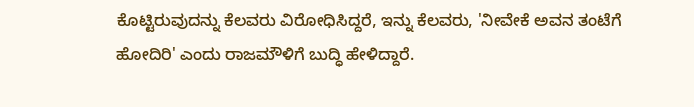ಕೊಟ್ಟಿರುವುದನ್ನು ಕೆಲವರು ವಿರೋಧಿಸಿದ್ದರೆ, ಇನ್ನು ಕೆಲವರು, 'ನೀವೇಕೆ ಅವನ ತಂಟೆಗೆ ಹೋದಿರಿ' ಎಂದು ರಾಜಮೌಳಿಗೆ ಬುದ್ಧಿ ಹೇಳಿದ್ದಾರೆ.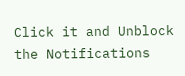Click it and Unblock the Notifications